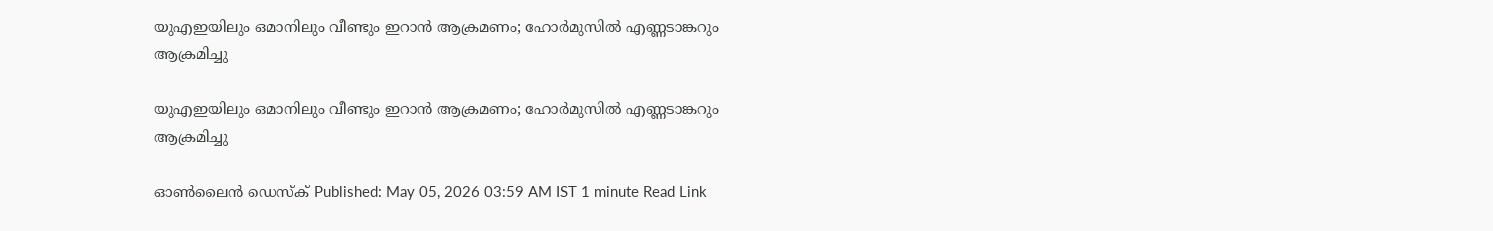യുഎഇയിലും ഒമാനിലും വീണ്ടും ഇറാൻ ആക്രമണം; ഹോർമുസിൽ എണ്ണടാങ്കറും ആക്രമിച്ചു

യുഎഇയിലും ഒമാനിലും വീണ്ടും ഇറാൻ ആക്രമണം; ഹോർമുസിൽ എണ്ണടാങ്കറും ആക്രമിച്ചു

ഓൺലൈൻ ഡെസ്ക് Published: May 05, 2026 03:59 AM IST 1 minute Read Link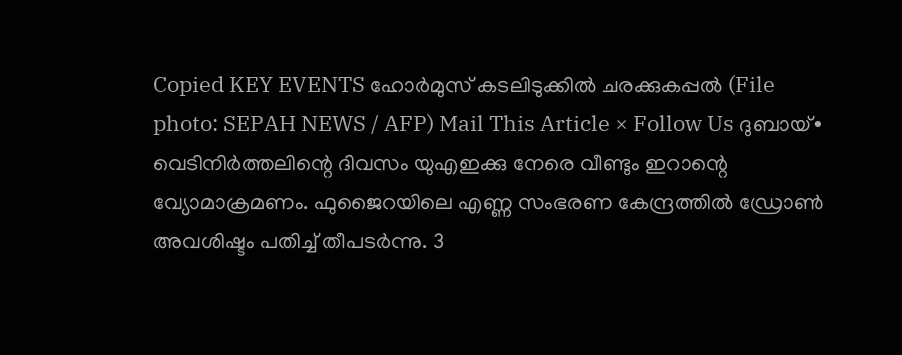Copied KEY EVENTS ഹോർമുസ് കടലിടുക്കിൽ ചരക്കുകപ്പൽ (File photo: SEPAH NEWS / AFP) Mail This Article × Follow Us ദുബായ്∙ വെടിനിർത്തലിന്റെ ദിവസം യുഎഇക്കു നേരെ വീണ്ടും ഇറാന്റെ വ്യോമാക്രമണം. ഫുജൈറയിലെ എണ്ണ സംഭരണ കേന്ദ്രത്തിൽ ഡ്രോൺ  അവശിഷ്ടം പതിച്ച് തീപടർന്നു. 3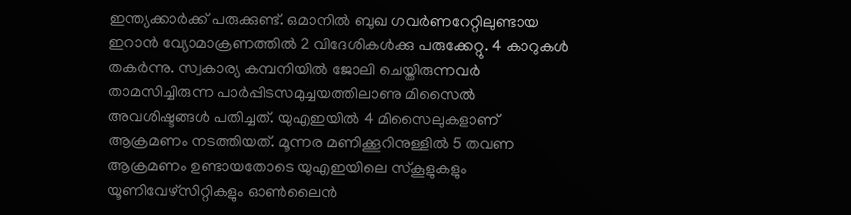ഇന്ത്യക്കാർക്ക് പരുക്കുണ്ട്. ഒമാനിൽ ബുഖ ഗവർണറേറ്റിലുണ്ടായ ഇറാൻ വ്യോമാക്രണത്തിൽ 2 വിദേശികൾക്കു പരുക്കേറ്റു. 4 കാറുകൾ തകർന്നു. സ്വകാര്യ കമ്പനിയിൽ ജോലി ചെയ്തിരുന്നവർ താമസിച്ചിരുന്ന പാർപ്പിടസമുച്ചയത്തിലാണു മിസൈൽ അവശിഷ്ടങ്ങൾ പതിച്ചത്. യുഎഇയിൽ 4 മിസൈലുകളാണ് ആക്രമണം നടത്തിയത്. മൂന്നര മണിക്കൂറിനുള്ളിൽ 5 തവണ ആക്രമണം ഉണ്ടായതോടെ യുഎഇയിലെ സ്കൂളുകളും യൂണിവേഴ്സിറ്റികളും ഓൺലൈൻ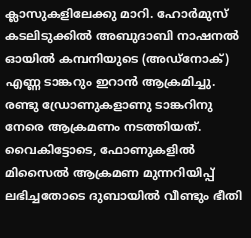ക്ലാസുകളിലേക്കു മാറി. ഹോർമുസ് കടലിടുക്കിൽ അബുദാബി നാഷനൽ ഓയിൽ കമ്പനിയുടെ (അഡ്നോക്) എണ്ണ ടാങ്കറും ഇറാൻ ആക്രമിച്ചു. രണ്ടു ഡ്രോണുകളാണു ടാങ്കറിനു നേരെ ആക്രമണം നടത്തിയത്. വൈകിട്ടോടെ, ഫോണുകളിൽ മിസൈൽ ആക്രമണ മുന്നറിയിപ്പ് ലഭിച്ചതോടെ ദുബായിൽ വീണ്ടും ഭീതി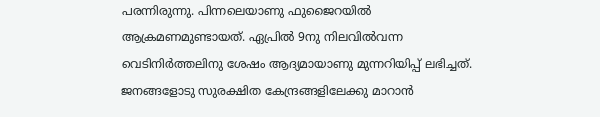പരന്നിരുന്നു. പിന്നലെയാണു ഫുജൈറയിൽ ആക്രമണമുണ്ടായത്. ഏപ്രിൽ 9നു നിലവിൽവന്ന വെടിനിർത്തലിനു ശേഷം ആദ്യമായാണു മുന്നറിയിപ്പ് ലഭിച്ചത്. ജനങ്ങളോടു സുരക്ഷിത കേന്ദ്രങ്ങളിലേക്കു മാറാൻ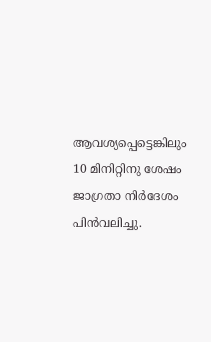ആവശ്യപ്പെട്ടെങ്കിലും 10 മിനിറ്റിനു ശേഷം ജാഗ്രതാ നിർദേശം പിൻവലിച്ചു.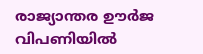രാജ്യാന്തര ഊർജ വിപണിയിൽ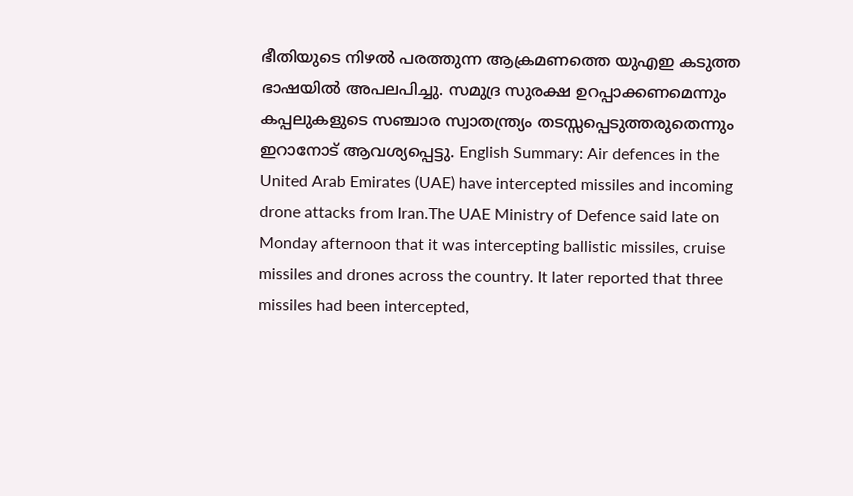ഭീതിയുടെ നിഴൽ പരത്തുന്ന ആക്രമണത്തെ യുഎഇ കടുത്ത ഭാഷയിൽ അപലപിച്ചു. സമുദ്ര സുരക്ഷ ഉറപ്പാക്കണമെന്നും കപ്പലുകളുടെ സഞ്ചാര സ്വാതന്ത്ര്യം തടസ്സപ്പെടുത്തരുതെന്നും ഇറാനോട് ആവശ്യപ്പെട്ടു. English Summary: Air defences in the United Arab Emirates (UAE) have intercepted missiles and incoming drone attacks from Iran.The UAE Ministry of Defence said late on Monday afternoon that it was intercepting ballistic missiles, cruise missiles and drones across the country. It later reported that three missiles had been intercepted,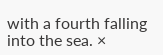with a fourth falling into the sea. ×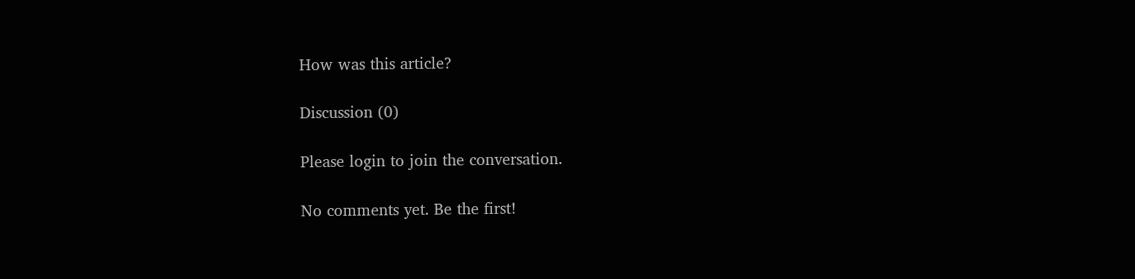How was this article?

Discussion (0)

Please login to join the conversation.

No comments yet. Be the first!